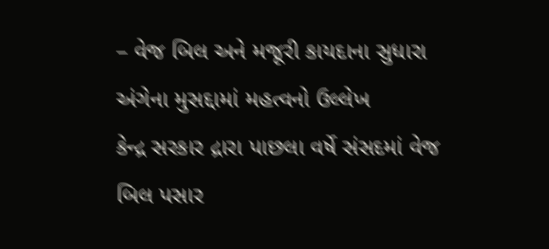– વેજ બિલ અને મજૂરી કાયદાના સુધારા અંગેના મુસદ્દામાં મહત્વનો ઉલ્લેખ
કેન્દ્ર સરકાર દ્રારા પાછલા વર્ષે સંસદમાં વેજ બિલ પસાર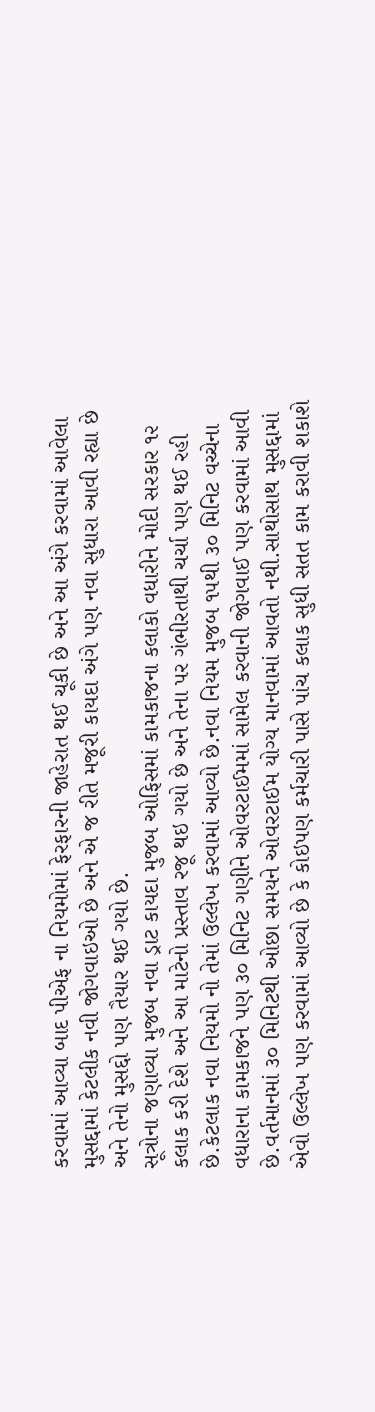કરવામાં આવ્યા બાદ પીએફ ના નિયમોમાં ફેરફારની જાહેરાત થઈ ચૂકી છે અને આ અંગે કરવામાં આવેલા મુસદ્દામાં કેટલીક નવી જોગવાઇઓ છે અને એ જ રીતે મજૂરી કાયદા અંગે પણ નવા સુધારા આવી રહ્યા છે અને તેનો મુસદ્દો પણ તૈયાર થઈ ગયો છે.
સૂત્રોના જણાવ્યા મુજબ નવા ડ્રાટ કાયદા મુજબ ઓફિસમાં કામકાજના કલાકો વધારીને મોદી સરકાર ૧૨ કલાક કરી દેશે અને આ માટેનો પ્રસ્તાવ રજૂ થઇ ગયો છે અને તેના પર ગંભીરતાથી ચર્ચા પણ થઈ રહી છે.કેટલાક નવા નિયમો નો તેમાં ઉલ્લેખ કરવામાં આવ્યો છે.નવા નિયમ મુજબ ૧૫થી ૩૦ મિનિટ વચ્ચેના વધારાના કામકાજને પણ ૩૦ મિનિટ ગણીને ઓવરટાઈમમાં સામેલ કરવાની જોગવાઈ પણ કરવામાં આવી છે.વર્તમાનમાં ૩૦ મિનિટથી ઓછા સમયને ઓવરટાઈમ યોગ્ય માનવામાં આવતો નથી.સાથોસાથ મુસદ્દામાં એવો ઉલ્લેખ પણ કરવામાં આવ્યો છે કે કોઇપણ કર્મચારી પાસે પાંચ કલાક સુધી સતત કામ કરાવી શકાશે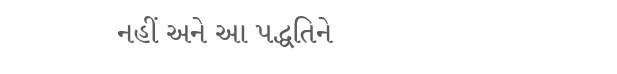નહીં અને આ પદ્ધતિને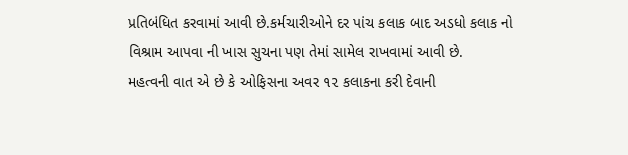પ્રતિબંધિત કરવામાં આવી છે.કર્મચારીઓને દર પાંચ કલાક બાદ અડધો કલાક નો વિશ્રામ આપવા ની ખાસ સુચના પણ તેમાં સામેલ રાખવામાં આવી છે.
મહત્વની વાત એ છે કે ઓફિસના અવર ૧૨ કલાકના કરી દેવાની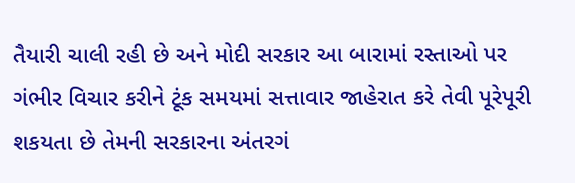તૈયારી ચાલી રહી છે અને મોદી સરકાર આ બારામાં રસ્તાઓ પર ગંભીર વિચાર કરીને ટૂંક સમયમાં સત્તાવાર જાહેરાત કરે તેવી પૂરેપૂરી શકયતા છે તેમની સરકારના અંતરગં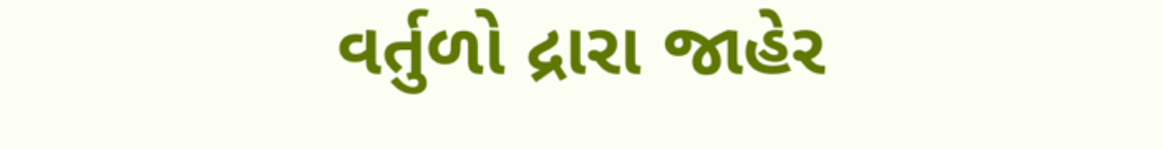વર્તુળો દ્રારા જાહેર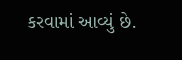કરવામાં આવ્યું છે.